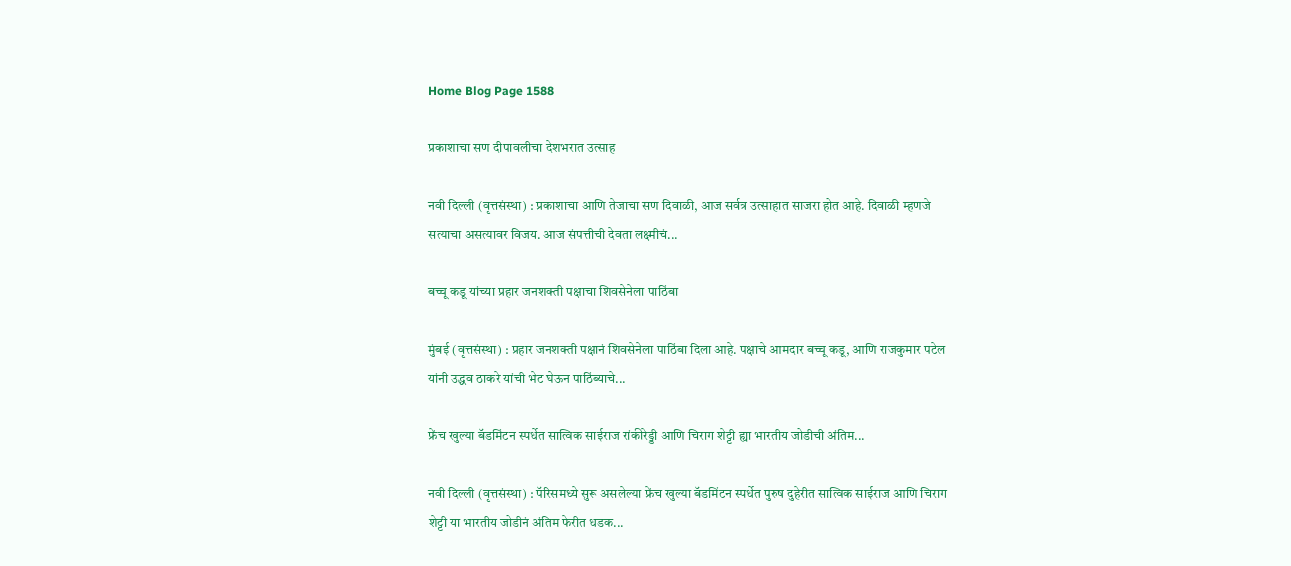Home Blog Page 1588

प्रकाशाचा सण दीपावलीचा देशभरात उत्साह

नवी दिल्ली (वृत्तसंस्था) : प्रकाशाचा आणि तेजाचा सण दिवाळी, आज सर्वत्र उत्साहात साजरा होत आहे. दिवाळी म्हणजे सत्याचा असत्यावर विजय. आज संपत्तीची देवता लक्ष्मीचं...

बच्चू कडू यांच्या प्रहार जनशक्ती पक्षाचा शिवसेनेला पाठिंबा

मुंबई (वृत्तसंस्था) : प्रहार जनशक्ती पक्षानं शिवसेनेला पाठिंबा दिला आहे. पक्षाचे आमदार बच्चू कडू, आणि राजकुमार पटेल यांनी उद्धव ठाकरे यांची भेट घेऊन पाठिंब्याचे...

फ्रेंच खुल्या बॅडमिंटन स्पर्धेत सात्विक साईराज रांकीरेड्डी आणि चिराग शेट्टी ह्या भारतीय जोडीची अंतिम...

नवी दिल्ली (वृत्तसंस्था) : पॅरिसमध्ये सुरू असलेल्या फ्रेंच खुल्या बॅडमिंटन स्पर्धेत पुरुष दुहेरीत सात्विक साईराज आणि चिराग शेट्टी या भारतीय जोडीनं अंतिम फेरीत धडक...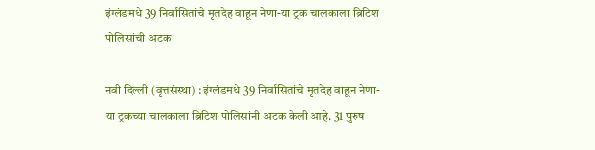इंग्लंडमधे 39 निर्वासितांचे मृतदेह वाहून नेणा-या ट्रक चालकाला ब्रिटिश पोलिसांची अटक

नवी दिल्ली (वृत्तसंस्था) : इंग्लंडमधे 39 निर्वासितांचे मृतदेह वाहून नेणा-या ट्रकच्या चालकाला ब्रिटिश पोलिसांनी अटक केली आहे. 31 पुरुष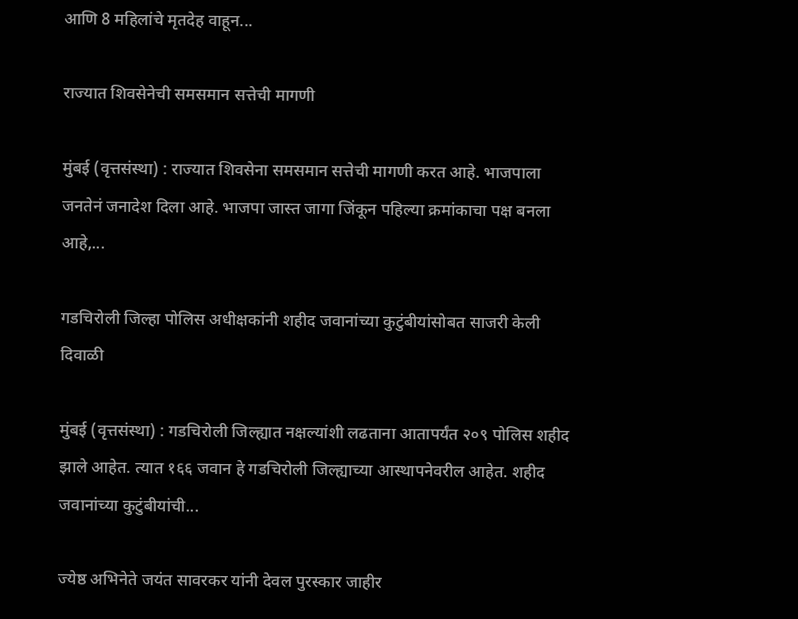आणि 8 महिलांचे मृतदेह वाहून...

राज्यात शिवसेनेची समसमान सत्तेची मागणी

मुंबई (वृत्तसंस्था) : राज्यात शिवसेना समसमान सत्तेची मागणी करत आहे. भाजपाला जनतेनं जनादेश दिला आहे. भाजपा जास्त जागा जिंकून पहिल्या क्रमांकाचा पक्ष बनला आहे,...

गडचिरोली जिल्हा पोलिस अधीक्षकांनी शहीद जवानांच्या कुटुंबीयांसोबत साजरी केली दिवाळी

मुंबई (वृत्तसंस्था) : गडचिरोली जिल्ह्यात नक्षल्यांशी लढताना आतापर्यंत २०९ पोलिस शहीद झाले आहेत. त्यात १६६ जवान हे गडचिरोली जिल्ह्याच्या आस्थापनेवरील आहेत. शहीद जवानांच्या कुटुंबीयांची...

ज्येष्ठ अभिनेते जयंत सावरकर यांनी देवल पुरस्कार जाहीर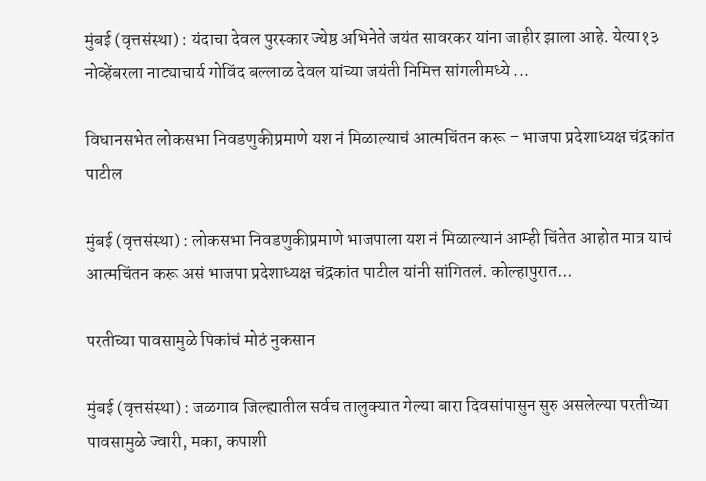मुंबई (वृत्तसंस्था) : यंदाचा देवल पुरस्कार ज्येष्ठ अभिनेते जयंत सावरकर यांना जाहीर झाला आहे. येत्या१३ नोव्हेंबरला नाट्याचार्य गोविंद बल्लाळ देवल यांच्या जयंती निमित्त सांगलीमध्ये ...

विधानसभेत लोकसभा निवडणुकीप्रमाणे यश नं मिळाल्याचं आत्मचिंतन करू – भाजपा प्रदेशाध्यक्ष चंद्रकांत पाटील

मुंबई (वृत्तसंस्था) : लोकसभा निवडणुकीप्रमाणे भाजपाला यश नं मिळाल्यानं आम्ही चिंतेत आहोत मात्र याचं आत्मचिंतन करू असं भाजपा प्रदेशाध्यक्ष चंद्रकांत पाटील यांनी सांगितलं. कोल्हापुरात...

परतीच्या पावसामुळे पिकांचं मोठं नुकसान

मुंबई (वृत्तसंस्था) : जळगाव जिल्ह्यातील सर्वच तालुक्यात गेल्या बारा दिवसांपासुन सुरु असलेल्या परतीच्या पावसामुळे ज्वारी, मका, कपाशी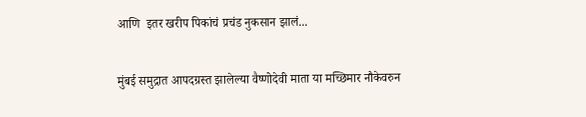आणि  इतर खरीप पिकांचं प्रचंड नुकसान झालं...

मुंबई समुद्रात आपदग्रस्त झालेल्या वैष्णोदेवी माता या मच्छिमार नौकेवरुन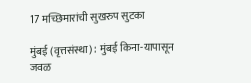17 मच्छिमारांची सुखरुप सुटका

मुंबई (वृत्तसंस्था) : मुंबई किना-यापासून जवळ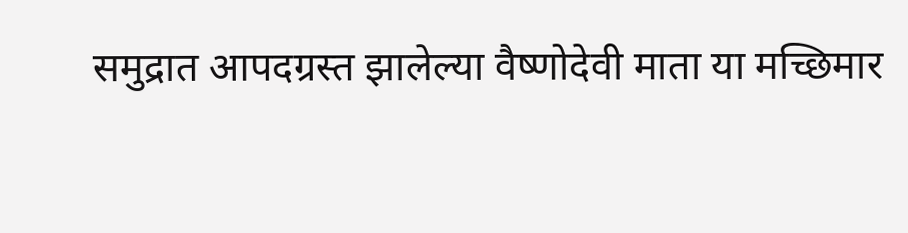समुद्रात आपदग्रस्त झालेल्या वैष्णोदेवी माता या मच्छिमार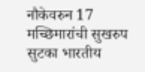नौकेवरुन 17 मच्छिमारांची सुखरुप सुटका भारतीय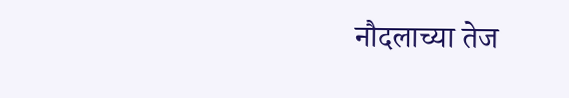नौदलाच्या तेज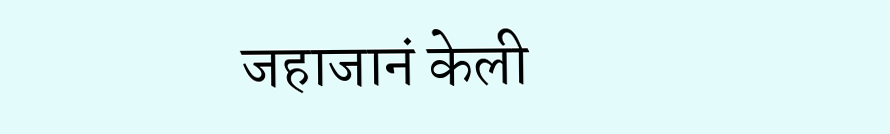जहाजानं केली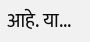आहे. या...